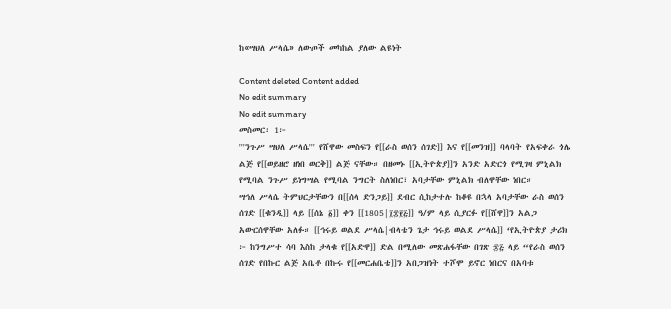ከ«ሣህለ ሥላሴ» ለውጦች መካከል ያለው ልዩነት

Content deleted Content added
No edit summary
No edit summary
መስመር፡ 1፦
'''ንጉሥ ሣህለ ሥላሴ''' የሸዋው መስፍን የ[[ራስ ወሰን ሰገድ]] እና የ[[መንዝ]] ባላባት የአፍቀራ ጎሌ ልጅ የ[[ወይዘሮ ዘነበ ወርቅ]] ልጅ ናቸው። በዘመኑ [[ኢትዮጵያ]]ን አንድ አድርጎ የሚገዛ ምኒልክ የሚባል ንጉሥ ይነግሣል የሚባል ንግርት ስለነበር፣ አባታቸው ምኒልክ ብለዋቸው ነበር።
ሣኅለ ሥላሴ ትምህርታቸውን በ[[ሰላ ድንጋይ]] ደብር ሲከታተሉ ከቆዩ በኋላ አባታቸው ራስ ወሰን ሰገድ [[ቁንዲ]] ላይ [[ሰኔ ፩]] ቀን [[1805|፲፰፻፭]] ዓ/ም ላይ ሲያርፉ የ[[ሸዋ]]ን አልጋ አውርሰዋቸው አለፉ። [[ኅሩይ ወልደ ሥላሴ|ብላቴን ጌታ ኅሩይ ወልደ ሥላሴ]] ‘የኢትዮጵያ ታሪክ ፦ ከንግሥተ ሳባ እስከ ታላቁ የ[[አድዋ]] ድል በሚለው መጽሐፋቸው በገጽ ፷፭ ላይ “የራስ ወሰን ሰገድ የበኩር ልጅ አቤቶ በኩሩ የ[[መርሐቤቴ]]ን አበጋዝነት ተሾሞ ይኖር ነበርና በአባቱ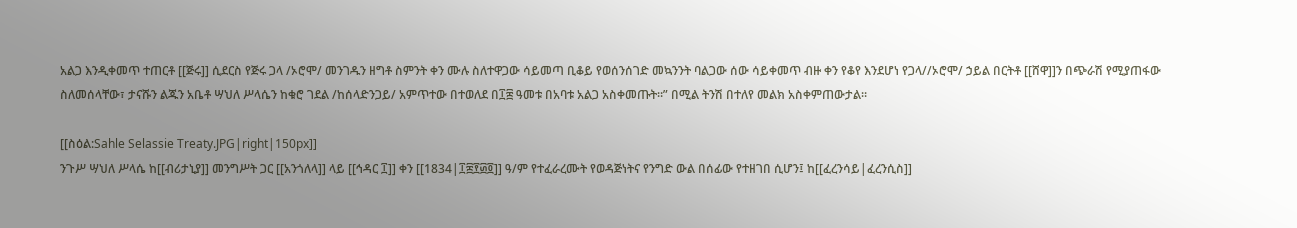አልጋ እንዲቀመጥ ተጠርቶ [[ጅሩ]] ሲደርስ የጅሩ ጋላ /ኦሮሞ/ መንገዱን ዘግቶ ስምንት ቀን ሙሉ ስለተዋጋው ሳይመጣ ቢቆይ የወሰንሰገድ መኳንንት ባልጋው ሰው ሳይቀመጥ ብዙ ቀን የቆየ እንደሆነ የጋላ//ኦሮሞ/ ኃይል በርትቶ [[ሸዋ]]ን በጭራሽ የሚያጠፋው ስለመሰላቸው፣ ታናሹን ልጁን አቤቶ ሣህለ ሥላሴን ከቁሮ ገደል /ከሰላድንጋይ/ አምጥተው በተወለደ በ፲፰ ዓመቱ በአባቱ አልጋ አስቀመጡት።” በሚል ትንሽ በተለየ መልክ አስቀምጠውታል።

[[ስዕል:Sahle Selassie Treaty.JPG|right|150px]]
ንጉሥ ሣህለ ሥላሴ ከ[[ብሪታኒያ]] መንግሥት ጋር [[አንጎለላ]] ላይ [[ኅዳር ፲]] ቀን [[1834|፲፰፻፴፬]] ዓ/ም የተፈራረሙት የወዳጅነትና የንግድ ውል በሰፊው የተዘገበ ሲሆን፤ ከ[[ፈረንሳይ|ፈረንሲስ]]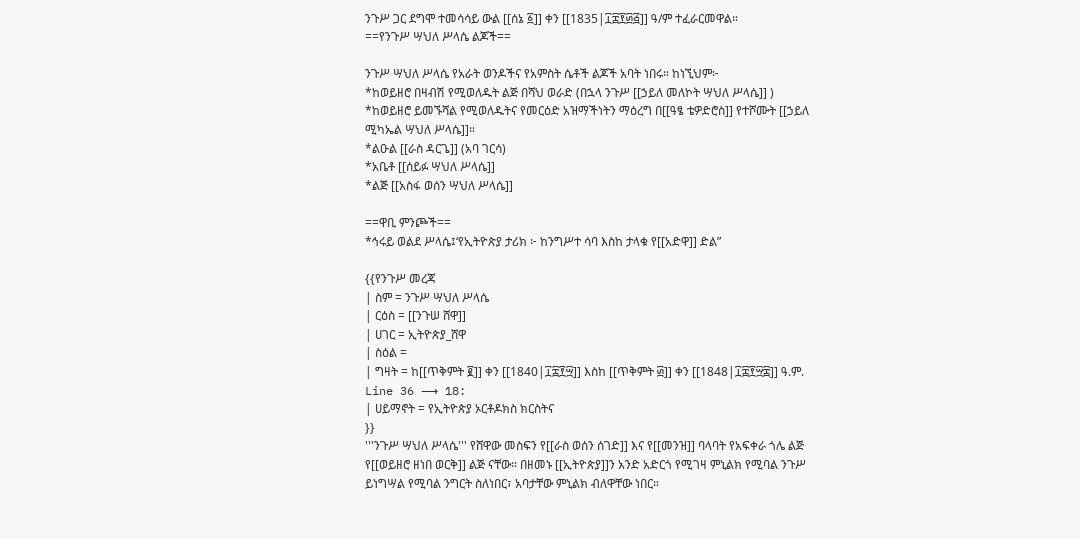ንጉሥ ጋር ደግሞ ተመሳሳይ ውል [[ሰኔ ፩]] ቀን [[1835|፲፰፻፴፭]] ዓ/ም ተፈራርመዋል።
==የንጉሥ ሣህለ ሥላሴ ልጆች==

ንጉሥ ሣህለ ሥላሴ የአራት ወንዶችና የአምስት ሴቶች ልጆች አባት ነበሩ። ከነኚህም፦
*ከወይዘሮ በዛብሽ የሚወለዱት ልጅ በሻህ ወራድ (በኋላ ንጉሥ [[ኃይለ መለኮት ሣህለ ሥላሴ]] )
*ከወይዘሮ ይመኙሻል የሚወለዱትና የመርዕድ አዝማችነትን ማዕረግ በ[[ዓፄ ቴዎድሮስ]] የተሾሙት [[ኃይለ ሚካኤል ሣህለ ሥላሴ]]።
*ልዑል [[ራስ ዳርጌ]] (አባ ገርሳ)
*አቤቶ [[ሰይፉ ሣህለ ሥላሴ]]
*ልጅ [[አስፋ ወሰን ሣህለ ሥላሴ]]

==ዋቢ ምንጮች==
*ኅሩይ ወልደ ሥላሴ፤‘የኢትዮጵያ ታሪክ ፦ ከንግሥተ ሳባ እስከ ታላቁ የ[[አድዋ]] ድል”

{{የንጉሥ መረጃ
| ስም = ንጉሥ ሣህለ ሥላሴ
| ርዕስ = [[ንጉሠ ሸዋ]]
| ሀገር = ኢትዮጵያ_ሸዋ
| ስዕል =
| ግዛት = ከ[[ጥቅምት ፪]] ቀን [[1840|፲፰፻፵]] እስከ [[ጥቅምት ፴]] ቀን [[1848|፲፰፻፵፰]] ዓ.ም.
Line 36 ⟶ 18:
| ሀይማኖት = የኢትዮጵያ ኦርቶዶክስ ክርስትና
}}
'''ንጉሥ ሣህለ ሥላሴ''' የሸዋው መስፍን የ[[ራስ ወሰን ሰገድ]] እና የ[[መንዝ]] ባላባት የአፍቀራ ጎሌ ልጅ የ[[ወይዘሮ ዘነበ ወርቅ]] ልጅ ናቸው። በዘመኑ [[ኢትዮጵያ]]ን አንድ አድርጎ የሚገዛ ምኒልክ የሚባል ንጉሥ ይነግሣል የሚባል ንግርት ስለነበር፣ አባታቸው ምኒልክ ብለዋቸው ነበር።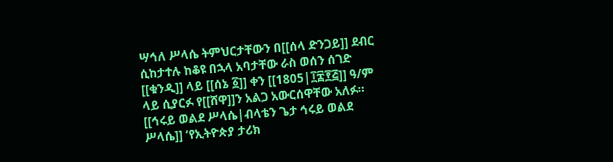ሣኅለ ሥላሴ ትምህርታቸውን በ[[ሰላ ድንጋይ]] ደብር ሲከታተሉ ከቆዩ በኋላ አባታቸው ራስ ወሰን ሰገድ [[ቁንዲ]] ላይ [[ሰኔ ፩]] ቀን [[1805|፲፰፻፭]] ዓ/ም ላይ ሲያርፉ የ[[ሸዋ]]ን አልጋ አውርሰዋቸው አለፉ። [[ኅሩይ ወልደ ሥላሴ|ብላቴን ጌታ ኅሩይ ወልደ ሥላሴ]] ‘የኢትዮጵያ ታሪክ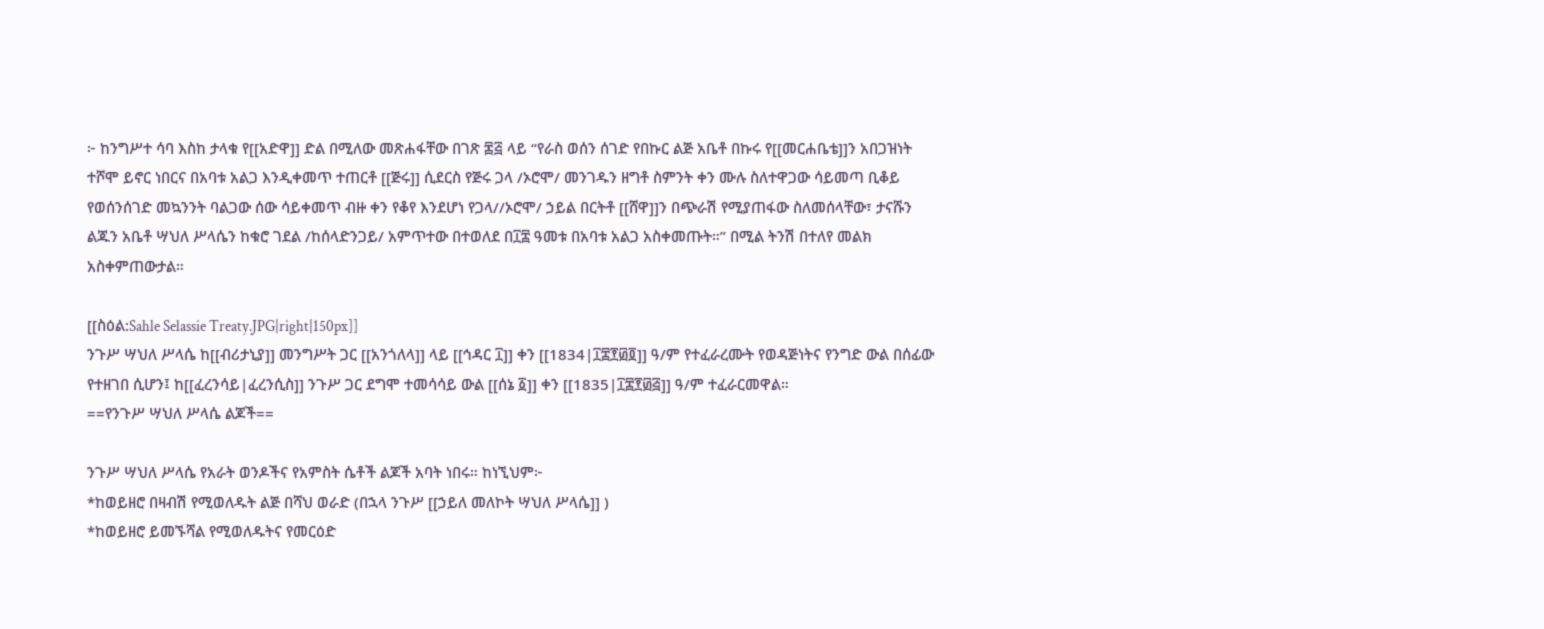፦ ከንግሥተ ሳባ እስከ ታላቁ የ[[አድዋ]] ድል በሚለው መጽሐፋቸው በገጽ ፷፭ ላይ “የራስ ወሰን ሰገድ የበኩር ልጅ አቤቶ በኩሩ የ[[መርሐቤቴ]]ን አበጋዝነት ተሾሞ ይኖር ነበርና በአባቱ አልጋ እንዲቀመጥ ተጠርቶ [[ጅሩ]] ሲደርስ የጅሩ ጋላ /ኦሮሞ/ መንገዱን ዘግቶ ስምንት ቀን ሙሉ ስለተዋጋው ሳይመጣ ቢቆይ የወሰንሰገድ መኳንንት ባልጋው ሰው ሳይቀመጥ ብዙ ቀን የቆየ እንደሆነ የጋላ//ኦሮሞ/ ኃይል በርትቶ [[ሸዋ]]ን በጭራሽ የሚያጠፋው ስለመሰላቸው፣ ታናሹን ልጁን አቤቶ ሣህለ ሥላሴን ከቁሮ ገደል /ከሰላድንጋይ/ አምጥተው በተወለደ በ፲፰ ዓመቱ በአባቱ አልጋ አስቀመጡት።” በሚል ትንሽ በተለየ መልክ አስቀምጠውታል።

[[ስዕል:Sahle Selassie Treaty.JPG|right|150px]]
ንጉሥ ሣህለ ሥላሴ ከ[[ብሪታኒያ]] መንግሥት ጋር [[አንጎለላ]] ላይ [[ኅዳር ፲]] ቀን [[1834|፲፰፻፴፬]] ዓ/ም የተፈራረሙት የወዳጅነትና የንግድ ውል በሰፊው የተዘገበ ሲሆን፤ ከ[[ፈረንሳይ|ፈረንሲስ]] ንጉሥ ጋር ደግሞ ተመሳሳይ ውል [[ሰኔ ፩]] ቀን [[1835|፲፰፻፴፭]] ዓ/ም ተፈራርመዋል።
==የንጉሥ ሣህለ ሥላሴ ልጆች==

ንጉሥ ሣህለ ሥላሴ የአራት ወንዶችና የአምስት ሴቶች ልጆች አባት ነበሩ። ከነኚህም፦
*ከወይዘሮ በዛብሽ የሚወለዱት ልጅ በሻህ ወራድ (በኋላ ንጉሥ [[ኃይለ መለኮት ሣህለ ሥላሴ]] )
*ከወይዘሮ ይመኙሻል የሚወለዱትና የመርዕድ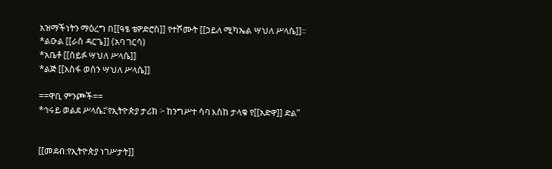አዝማችነትን ማዕረግ በ[[ዓፄ ቴዎድሮስ]] የተሾሙት [[ኃይለ ሚካኤል ሣህለ ሥላሴ]]።
*ልዑል [[ራስ ዳርጌ]] (አባ ገርሳ)
*አቤቶ [[ሰይፉ ሣህለ ሥላሴ]]
*ልጅ [[አስፋ ወሰን ሣህለ ሥላሴ]]

==ዋቢ ምንጮች==
*ኅሩይ ወልደ ሥላሴ፤‘የኢትዮጵያ ታሪክ ፦ ከንግሥተ ሳባ እስከ ታላቁ የ[[አድዋ]] ድል”


[[መደብ:የኢትዮጵያ ነገሥታት]]